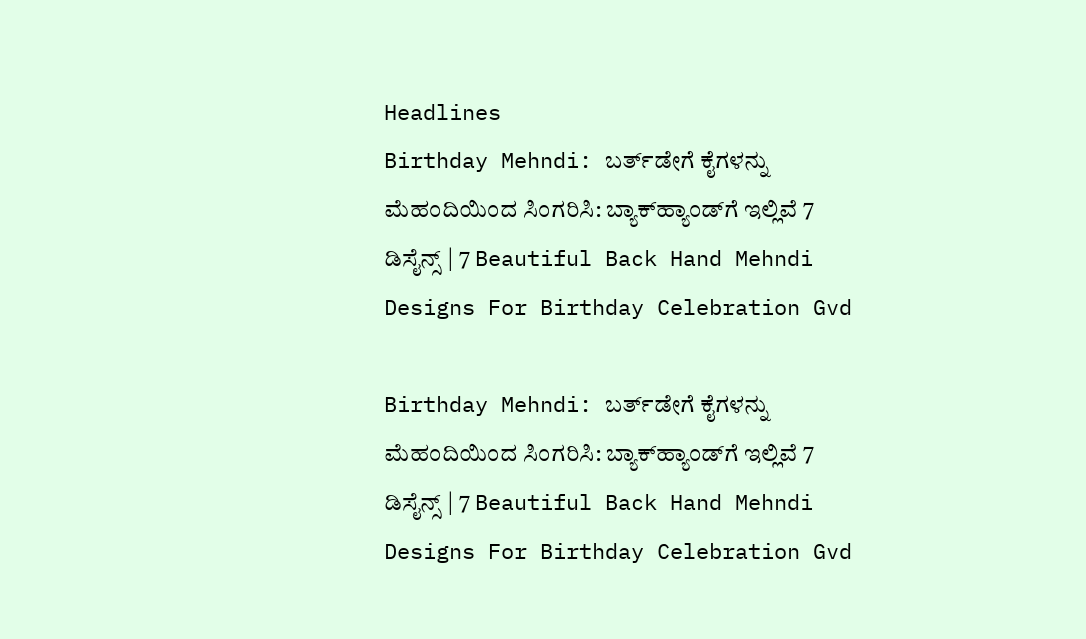Headlines
Birthday Mehndi: ಬರ್ತ್‌ಡೇಗೆ ಕೈಗಳನ್ನು ಮೆಹಂದಿಯಿಂದ ಸಿಂಗರಿಸಿ: ಬ್ಯಾಕ್‌ಹ್ಯಾಂಡ್‌ಗೆ ಇಲ್ಲಿವೆ 7 ಡಿಸೈನ್ಸ್ | 7 Beautiful Back Hand Mehndi Designs For Birthday Celebration Gvd

Birthday Mehndi: ಬರ್ತ್‌ಡೇಗೆ ಕೈಗಳನ್ನು ಮೆಹಂದಿಯಿಂದ ಸಿಂಗರಿಸಿ: ಬ್ಯಾಕ್‌ಹ್ಯಾಂಡ್‌ಗೆ ಇಲ್ಲಿವೆ 7 ಡಿಸೈನ್ಸ್ | 7 Beautiful Back Hand Mehndi Designs For Birthday Celebration Gvd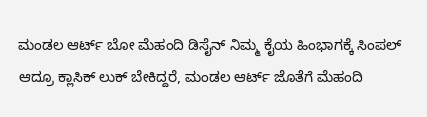ಮಂಡಲ ಆರ್ಟ್ ಬೋ ಮೆಹಂದಿ ಡಿಸೈನ್ ನಿಮ್ಮ ಕೈಯ ಹಿಂಭಾಗಕ್ಕೆ ಸಿಂಪಲ್ ಆದ್ರೂ ಕ್ಲಾಸಿಕ್ ಲುಕ್ ಬೇಕಿದ್ದರೆ, ಮಂಡಲ ಆರ್ಟ್ ಜೊತೆಗೆ ಮೆಹಂದಿ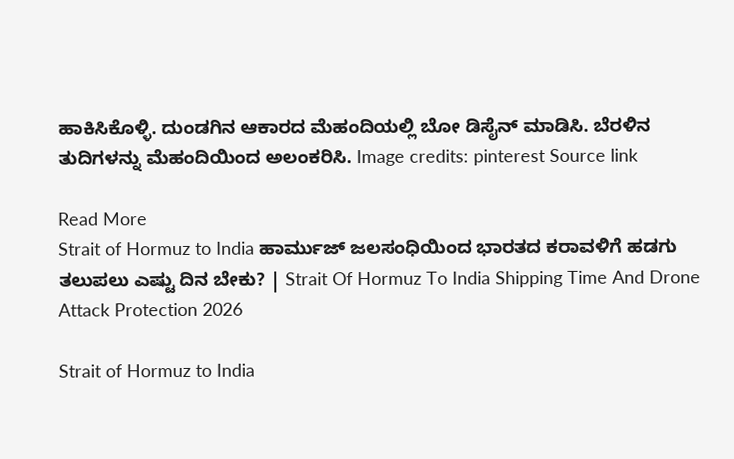ಹಾಕಿಸಿಕೊಳ್ಳಿ. ದುಂಡಗಿನ ಆಕಾರದ ಮೆಹಂದಿಯಲ್ಲಿ ಬೋ ಡಿಸೈನ್ ಮಾಡಿಸಿ. ಬೆರಳಿನ ತುದಿಗಳನ್ನು ಮೆಹಂದಿಯಿಂದ ಅಲಂಕರಿಸಿ. Image credits: pinterest Source link

Read More
Strait of Hormuz to India ಹಾರ್ಮುಜ್ ಜಲಸಂಧಿಯಿಂದ ಭಾರತದ ಕರಾವಳಿಗೆ ಹಡಗು ತಲುಪಲು ಎಷ್ಟು ದಿನ ಬೇಕು? | Strait Of Hormuz To India Shipping Time And Drone Attack Protection 2026

Strait of Hormuz to India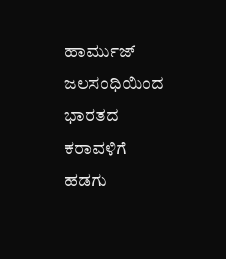ಹಾರ್ಮುಜ್ ಜಲಸಂಧಿಯಿಂದ ಭಾರತದ ಕರಾವಳಿಗೆ ಹಡಗು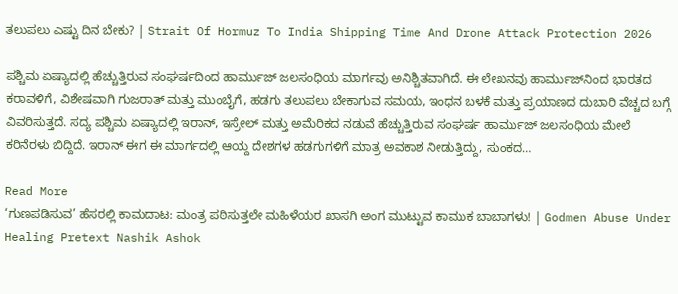ತಲುಪಲು ಎಷ್ಟು ದಿನ ಬೇಕು? | Strait Of Hormuz To India Shipping Time And Drone Attack Protection 2026

ಪಶ್ಚಿಮ ಏಷ್ಯಾದಲ್ಲಿ ಹೆಚ್ಚುತ್ತಿರುವ ಸಂಘರ್ಷದಿಂದ ಹಾರ್ಮುಜ್ ಜಲಸಂಧಿಯ ಮಾರ್ಗವು ಅನಿಶ್ಚಿತವಾಗಿದೆ. ಈ ಲೇಖನವು ಹಾರ್ಮುಜ್‌ನಿಂದ ಭಾರತದ ಕರಾವಳಿಗೆ, ವಿಶೇಷವಾಗಿ ಗುಜರಾತ್ ಮತ್ತು ಮುಂಬೈಗೆ, ಹಡಗು ತಲುಪಲು ಬೇಕಾಗುವ ಸಮಯ, ಇಂಧನ ಬಳಕೆ ಮತ್ತು ಪ್ರಯಾಣದ ದುಬಾರಿ ವೆಚ್ಚದ ಬಗ್ಗೆ ವಿವರಿಸುತ್ತದೆ. ಸದ್ಯ ಪಶ್ಚಿಮ ಏಷ್ಯಾದಲ್ಲಿ ಇರಾನ್, ಇಸ್ರೇಲ್ ಮತ್ತು ಅಮೆರಿಕದ ನಡುವೆ ಹೆಚ್ಚುತ್ತಿರುವ ಸಂಘರ್ಷ ಹಾರ್ಮುಜ್ ಜಲಸಂಧಿಯ ಮೇಲೆ ಕರಿನೆರಳು ಬಿದ್ದಿದೆ. ಇರಾನ್ ಈಗ ಈ ಮಾರ್ಗದಲ್ಲಿ ಆಯ್ದ ದೇಶಗಳ ಹಡಗುಗಳಿಗೆ ಮಾತ್ರ ಅವಕಾಶ ನೀಡುತ್ತಿದ್ದು, ಸುಂಕದ…

Read More
‘ಗುಣಪಡಿಸುವ’ ಹೆಸರಲ್ಲಿ ಕಾಮದಾಟ: ಮಂತ್ರ ಪಠಿಸುತ್ತಲೇ ಮಹಿಳೆಯರ ಖಾಸಗಿ ಅಂಗ ಮುಟ್ಟುವ ಕಾಮುಕ ಬಾಬಾಗಳು! | Godmen Abuse Under Healing Pretext Nashik Ashok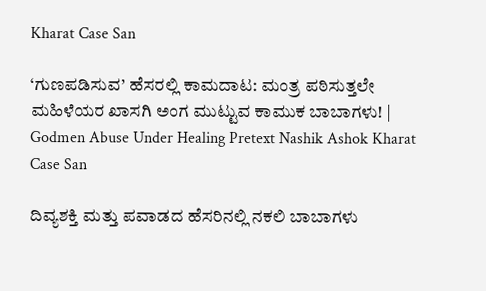Kharat Case San

‘ಗುಣಪಡಿಸುವ’ ಹೆಸರಲ್ಲಿ ಕಾಮದಾಟ: ಮಂತ್ರ ಪಠಿಸುತ್ತಲೇ ಮಹಿಳೆಯರ ಖಾಸಗಿ ಅಂಗ ಮುಟ್ಟುವ ಕಾಮುಕ ಬಾಬಾಗಳು! | Godmen Abuse Under Healing Pretext Nashik Ashok Kharat Case San

ದಿವ್ಯಶಕ್ತಿ ಮತ್ತು ಪವಾಡದ ಹೆಸರಿನಲ್ಲಿ ನಕಲಿ ಬಾಬಾಗಳು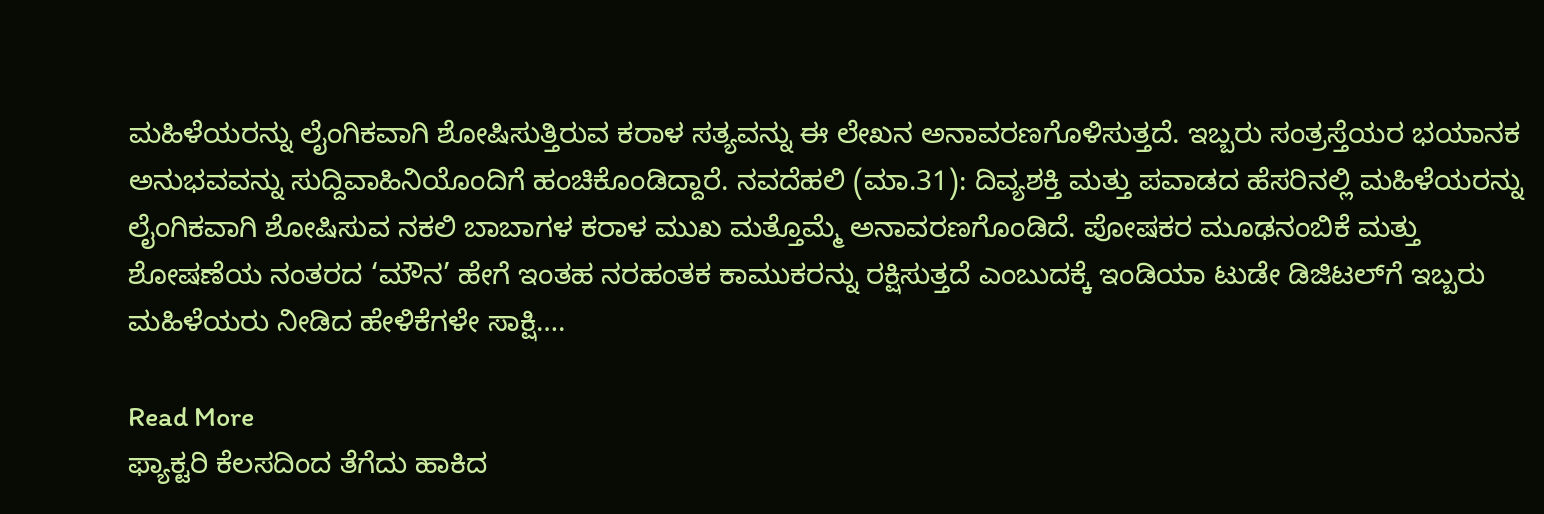ಮಹಿಳೆಯರನ್ನು ಲೈಂಗಿಕವಾಗಿ ಶೋಷಿಸುತ್ತಿರುವ ಕರಾಳ ಸತ್ಯವನ್ನು ಈ ಲೇಖನ ಅನಾವರಣಗೊಳಿಸುತ್ತದೆ. ಇಬ್ಬರು ಸಂತ್ರಸ್ತೆಯರ ಭಯಾನಕ ಅನುಭವವನ್ನು ಸುದ್ದಿವಾಹಿನಿಯೊಂದಿಗೆ ಹಂಚಿಕೊಂಡಿದ್ದಾರೆ. ನವದೆಹಲಿ (ಮಾ.31): ದಿವ್ಯಶಕ್ತಿ ಮತ್ತು ಪವಾಡದ ಹೆಸರಿನಲ್ಲಿ ಮಹಿಳೆಯರನ್ನು ಲೈಂಗಿಕವಾಗಿ ಶೋಷಿಸುವ ನಕಲಿ ಬಾಬಾಗಳ ಕರಾಳ ಮುಖ ಮತ್ತೊಮ್ಮೆ ಅನಾವರಣಗೊಂಡಿದೆ. ಪೋಷಕರ ಮೂಢನಂಬಿಕೆ ಮತ್ತು ಶೋಷಣೆಯ ನಂತರದ ‘ಮೌನ’ ಹೇಗೆ ಇಂತಹ ನರಹಂತಕ ಕಾಮುಕರನ್ನು ರಕ್ಷಿಸುತ್ತದೆ ಎಂಬುದಕ್ಕೆ ಇಂಡಿಯಾ ಟುಡೇ ಡಿಜಿಟಲ್‌ಗೆ ಇಬ್ಬರು ಮಹಿಳೆಯರು ನೀಡಿದ ಹೇಳಿಕೆಗಳೇ ಸಾಕ್ಷಿ….

Read More
ಫ್ಯಾಕ್ಟರಿ ಕೆಲಸದಿಂದ ತೆಗೆದು ಹಾಕಿದ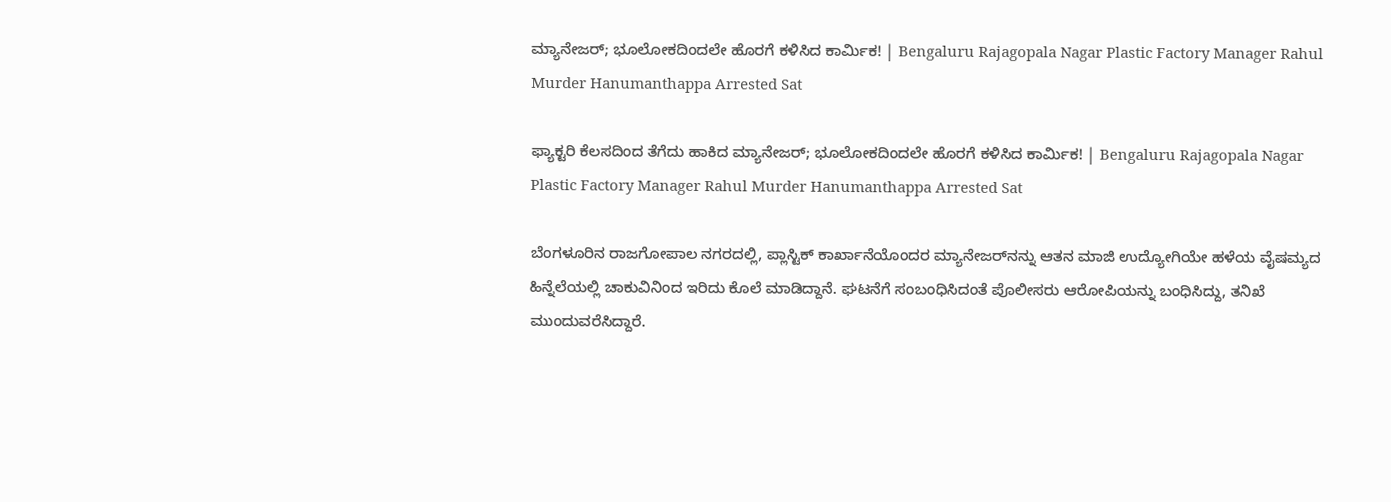ಮ್ಯಾನೇಜರ್; ಭೂಲೋಕದಿಂದಲೇ ಹೊರಗೆ ಕಳಿಸಿದ ಕಾರ್ಮಿಕ! | Bengaluru Rajagopala Nagar Plastic Factory Manager Rahul Murder Hanumanthappa Arrested Sat

ಫ್ಯಾಕ್ಟರಿ ಕೆಲಸದಿಂದ ತೆಗೆದು ಹಾಕಿದ ಮ್ಯಾನೇಜರ್; ಭೂಲೋಕದಿಂದಲೇ ಹೊರಗೆ ಕಳಿಸಿದ ಕಾರ್ಮಿಕ! | Bengaluru Rajagopala Nagar Plastic Factory Manager Rahul Murder Hanumanthappa Arrested Sat

ಬೆಂಗಳೂರಿನ ರಾಜಗೋಪಾಲ ನಗರದಲ್ಲಿ, ಪ್ಲಾಸ್ಟಿಕ್ ಕಾರ್ಖಾನೆಯೊಂದರ ಮ್ಯಾನೇಜರ್‌ನನ್ನು ಆತನ ಮಾಜಿ ಉದ್ಯೋಗಿಯೇ ಹಳೆಯ ವೈಷಮ್ಯದ ಹಿನ್ನೆಲೆಯಲ್ಲಿ ಚಾಕುವಿನಿಂದ ಇರಿದು ಕೊಲೆ ಮಾಡಿದ್ದಾನೆ. ಘಟನೆಗೆ ಸಂಬಂಧಿಸಿದಂತೆ ಪೊಲೀಸರು ಆರೋಪಿಯನ್ನು ಬಂಧಿಸಿದ್ದು, ತನಿಖೆ ಮುಂದುವರೆಸಿದ್ದಾರೆ.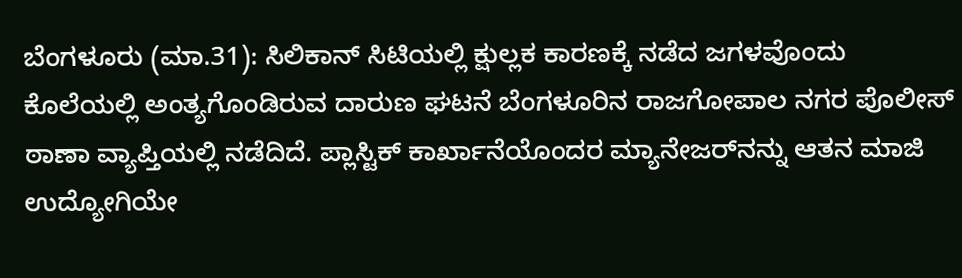ಬೆಂಗಳೂರು (ಮಾ.31): ಸಿಲಿಕಾನ್ ಸಿಟಿಯಲ್ಲಿ ಕ್ಷುಲ್ಲಕ ಕಾರಣಕ್ಕೆ ನಡೆದ ಜಗಳವೊಂದು ಕೊಲೆಯಲ್ಲಿ ಅಂತ್ಯಗೊಂಡಿರುವ ದಾರುಣ ಘಟನೆ ಬೆಂಗಳೂರಿನ ರಾಜಗೋಪಾಲ ನಗರ ಪೊಲೀಸ್ ಠಾಣಾ ವ್ಯಾಪ್ತಿಯಲ್ಲಿ ನಡೆದಿದೆ. ಪ್ಲಾಸ್ಟಿಕ್ ಕಾರ್ಖಾನೆಯೊಂದರ ಮ್ಯಾನೇಜರ್‌ನನ್ನು ಆತನ ಮಾಜಿ ಉದ್ಯೋಗಿಯೇ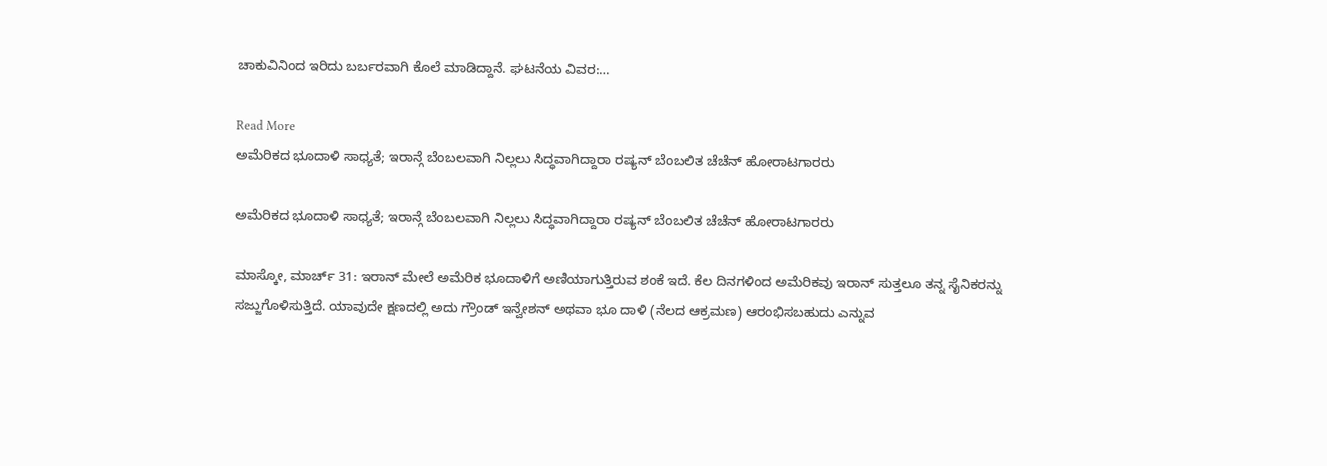ಚಾಕುವಿನಿಂದ ಇರಿದು ಬರ್ಬರವಾಗಿ ಕೊಲೆ ಮಾಡಿದ್ದಾನೆ. ಘಟನೆಯ ವಿವರ:…

Read More
ಅಮೆರಿಕದ ಭೂದಾಳಿ ಸಾಧ್ಯತೆ; ಇರಾನ್ಗೆ ಬೆಂಬಲವಾಗಿ ನಿಲ್ಲಲು ಸಿದ್ಧವಾಗಿದ್ದಾರಾ ರಷ್ಯನ್ ಬೆಂಬಲಿತ ಚೆಚೆನ್ ಹೋರಾಟಗಾರರು

ಅಮೆರಿಕದ ಭೂದಾಳಿ ಸಾಧ್ಯತೆ; ಇರಾನ್ಗೆ ಬೆಂಬಲವಾಗಿ ನಿಲ್ಲಲು ಸಿದ್ಧವಾಗಿದ್ದಾರಾ ರಷ್ಯನ್ ಬೆಂಬಲಿತ ಚೆಚೆನ್ ಹೋರಾಟಗಾರರು

ಮಾಸ್ಕೋ, ಮಾರ್ಚ್ 31: ಇರಾನ್ ಮೇಲೆ ಅಮೆರಿಕ ಭೂದಾಳಿಗೆ ಅಣಿಯಾಗುತ್ತಿರುವ ಶಂಕೆ ಇದೆ. ಕೆಲ ದಿನಗಳಿಂದ ಅಮೆರಿಕವು ಇರಾನ್ ಸುತ್ತಲೂ ತನ್ನ ಸೈನಿಕರನ್ನು ಸಜ್ಜುಗೊಳಿಸುತ್ತಿದೆ. ಯಾವುದೇ ಕ್ಷಣದಲ್ಲಿ ಅದು ಗ್ರೌಂಡ್ ಇನ್ವೇಶನ್ ಅಥವಾ ಭೂ ದಾಳಿ (ನೆಲದ ಆಕ್ರಮಣ) ಆರಂಭಿಸಬಹುದು ಎನ್ನುವ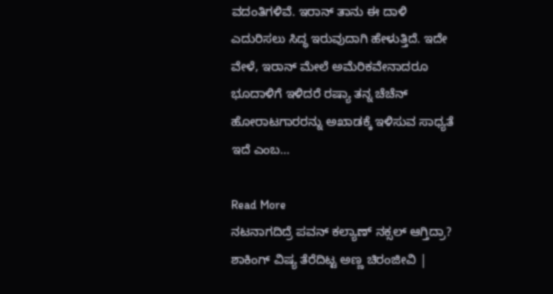ವದಂತಿಗಳಿವೆ. ಇರಾನ್ ತಾನು ಈ ದಾಳಿ ಎದುರಿಸಲು ಸಿದ್ಧ ಇರುವುದಾಗಿ ಹೇಳುತ್ತಿದೆ. ಇದೇ ವೇಳೆ, ಇರಾನ್ ಮೇಲೆ ಅಮೆರಿಕವೇನಾದರೂ ಭೂದಾಳಿಗೆ ಇಳಿದರೆ ರಷ್ಯಾ ತನ್ನ ಚೆಚೆನ್ ಹೋರಾಟಗಾರರನ್ನು ಅಖಾಡಕ್ಕೆ ಇಳಿಸುವ ಸಾಧ್ಯತೆ ಇದೆ ಎಂಬ…

Read More
ನಟನಾಗದಿದ್ರೆ ಪವನ್ ಕಲ್ಯಾಣ್ ನಕ್ಸಲ್ ಆಗ್ತಿದ್ರಾ? ಶಾಕಿಂಗ್ ವಿಷ್ಯ ತೆರೆದಿಟ್ಟ ಅಣ್ಣ ಚಿರಂಜೀವಿ |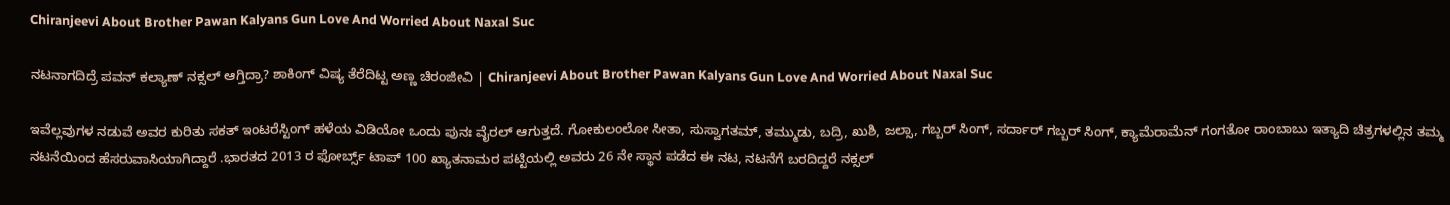Chiranjeevi About Brother Pawan Kalyans Gun Love And Worried About Naxal Suc

ನಟನಾಗದಿದ್ರೆ ಪವನ್ ಕಲ್ಯಾಣ್ ನಕ್ಸಲ್ ಆಗ್ತಿದ್ರಾ? ಶಾಕಿಂಗ್ ವಿಷ್ಯ ತೆರೆದಿಟ್ಟ ಅಣ್ಣ ಚಿರಂಜೀವಿ | Chiranjeevi About Brother Pawan Kalyans Gun Love And Worried About Naxal Suc

ಇವೆಲ್ಲವುಗಳ ನಡುವೆ ಅವರ ಕುರಿತು ಸಕತ್ ಇಂಟರೆಸ್ಟಿಂಗ್ ಹಳೆಯ ವಿಡಿಯೋ ಒಂದು ಪುನಃ ವೈರಲ್ ಆಗುತ್ತದೆ. ಗೋಕುಲಂಲೋ ಸೀತಾ, ಸುಸ್ವಾಗತಮ್, ತಮ್ಮುಡು, ಬದ್ರಿ, ಖುಶಿ, ಜಲ್ಸಾ, ಗಬ್ಬರ್ ಸಿಂಗ್, ಸರ್ದಾರ್ ಗಬ್ಬರ್ ಸಿಂಗ್, ಕ್ಯಾಮೆರಾಮೆನ್ ಗಂಗತೋ ರಾಂಬಾಬು ಇತ್ಯಾದಿ ಚಿತ್ರಗಳಲ್ಲಿನ ತಮ್ಮ ನಟನೆಯಿಂದ ಹೆಸರುವಾಸಿಯಾಗಿದ್ದಾರೆ .ಭಾರತದ 2013 ರ ಫೋರ್ಬ್ಸ್ ಟಾಪ್ 100 ಖ್ಯಾತನಾಮರ ಪಟ್ಟಿಯಲ್ಲಿ ಅವರು 26 ನೇ ಸ್ಥಾನ ಪಡೆದ ಈ ನಟ, ನಟನೆಗೆ ಬರದಿದ್ದರೆ ನಕ್ಸಲ್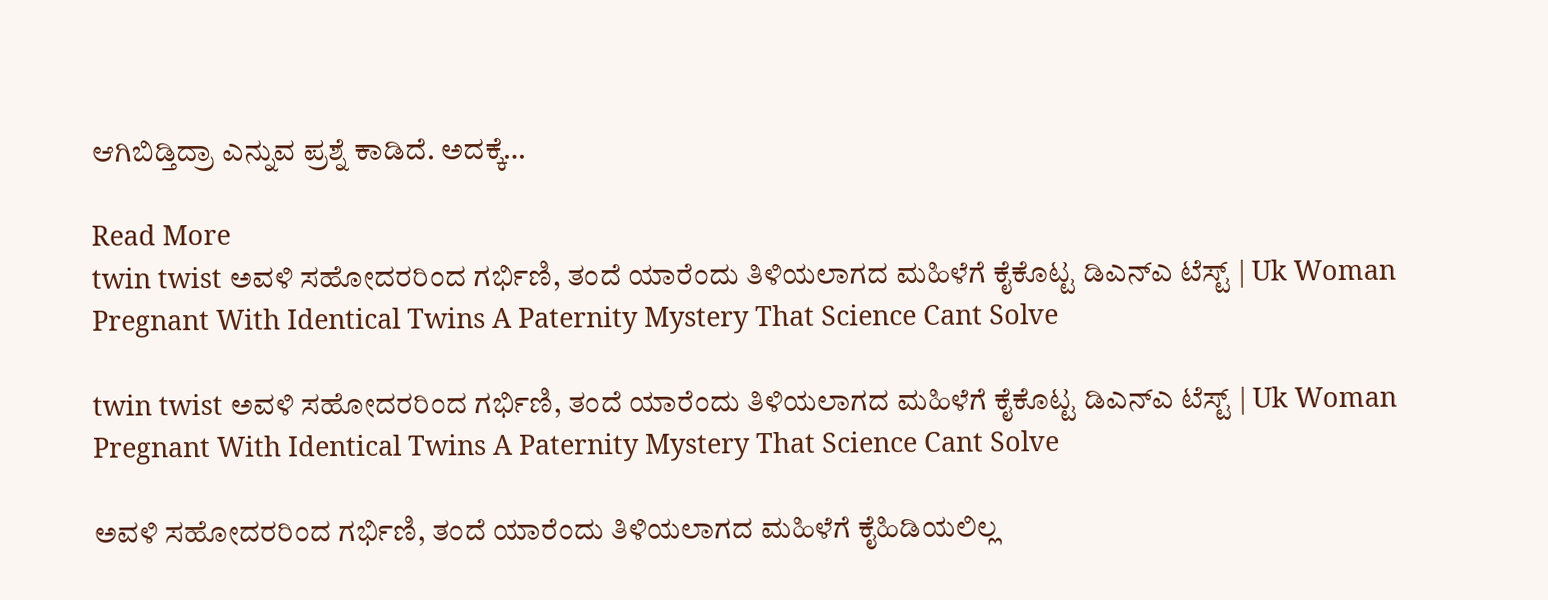ಆಗಿಬಿಡ್ತಿದ್ರಾ ಎನ್ನುವ ಪ್ರಶ್ನೆ ಕಾಡಿದೆ. ಅದಕ್ಕೆ…

Read More
twin twist ಅವಳಿ ಸಹೋದರರಿಂದ ಗರ್ಭಿಣಿ, ತಂದೆ ಯಾರೆಂದು ತಿಳಿಯಲಾಗದ ಮಹಿಳೆಗೆ ಕೈಕೊಟ್ಟ ಡಿಎನ್ಎ ಟೆಸ್ಟ್ | Uk Woman Pregnant With Identical Twins A Paternity Mystery That Science Cant Solve

twin twist ಅವಳಿ ಸಹೋದರರಿಂದ ಗರ್ಭಿಣಿ, ತಂದೆ ಯಾರೆಂದು ತಿಳಿಯಲಾಗದ ಮಹಿಳೆಗೆ ಕೈಕೊಟ್ಟ ಡಿಎನ್ಎ ಟೆಸ್ಟ್ | Uk Woman Pregnant With Identical Twins A Paternity Mystery That Science Cant Solve

ಅವಳಿ ಸಹೋದರರಿಂದ ಗರ್ಭಿಣಿ, ತಂದೆ ಯಾರೆಂದು ತಿಳಿಯಲಾಗದ ಮಹಿಳೆಗೆ ಕೈಹಿಡಿಯಲಿಲ್ಲ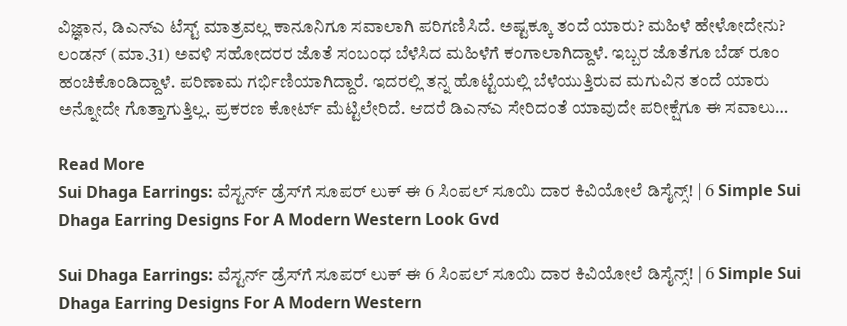ವಿಜ್ಞಾನ, ಡಿಎನ್ಎ ಟೆಸ್ಟ್ ಮಾತ್ರವಲ್ಲ ಕಾನೂನಿಗೂ ಸವಾಲಾಗಿ ಪರಿಗಣಿಸಿದೆ. ಅಷ್ಟಕ್ಕೂ ತಂದೆ ಯಾರು? ಮಹಿಳೆ ಹೇಳೋದೇನು?  ಲಂಡನ್ (ಮಾ.31) ಅವಳಿ ಸಹೋದರರ ಜೊತೆ ಸಂಬಂಧ ಬೆಳೆಸಿದ ಮಹಿಳೆಗೆ ಕಂಗಾಲಾಗಿದ್ದಾಳೆ. ಇಬ್ಬರ ಜೊತೆಗೂ ಬೆಡ್ ರೂಂ ಹಂಚಿಕೊಂಡಿದ್ದಾಳೆ. ಪರಿಣಾಮ ಗರ್ಭಿಣಿಯಾಗಿದ್ದಾರೆ. ಇದರಲ್ಲಿ ತನ್ನ ಹೊಟ್ಟೆಯಲ್ಲಿ ಬೆಳೆಯುತ್ತಿರುವ ಮಗುವಿನ ತಂದೆ ಯಾರು ಅನ್ನೋದೇ ಗೊತ್ತಾಗುತ್ತಿಲ್ಲ. ಪ್ರಕರಣ ಕೋರ್ಟ್ ಮೆಟ್ಟಿಲೇರಿದೆ. ಆದರೆ ಡಿಎನ್‌ಎ ಸೇರಿದಂತೆ ಯಾವುದೇ ಪರೀಕ್ಷೆಗೂ ಈ ಸವಾಲು…

Read More
Sui Dhaga Earrings: ವೆಸ್ಟರ್ನ್ ಡ್ರೆಸ್‌ಗೆ ಸೂಪರ್ ಲುಕ್ ಈ 6 ಸಿಂಪಲ್ ಸೂಯಿ ದಾರ ಕಿವಿಯೋಲೆ ಡಿಸೈನ್ಸ್! | 6 Simple Sui Dhaga Earring Designs For A Modern Western Look Gvd

Sui Dhaga Earrings: ವೆಸ್ಟರ್ನ್ ಡ್ರೆಸ್‌ಗೆ ಸೂಪರ್ ಲುಕ್ ಈ 6 ಸಿಂಪಲ್ ಸೂಯಿ ದಾರ ಕಿವಿಯೋಲೆ ಡಿಸೈನ್ಸ್! | 6 Simple Sui Dhaga Earring Designs For A Modern Western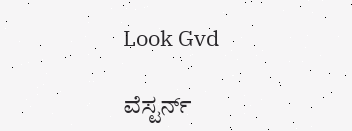Look Gvd

ವೆಸ್ಟರ್ನ್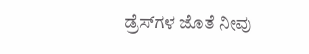ಡ್ರೆಸ್‌ಗಳ ಜೊತೆ ನೀವು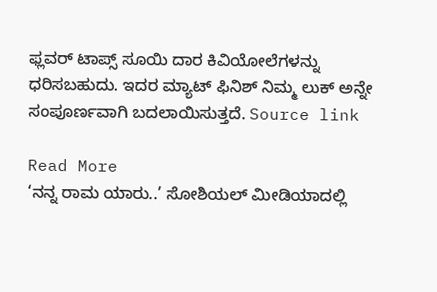ಫ್ಲವರ್ ಟಾಪ್ಸ್ ಸೂಯಿ ದಾರ ಕಿವಿಯೋಲೆಗಳನ್ನು ಧರಿಸಬಹುದು. ಇದರ ಮ್ಯಾಟ್ ಫಿನಿಶ್ ನಿಮ್ಮ ಲುಕ್ ಅನ್ನೇ ಸಂಪೂರ್ಣವಾಗಿ ಬದಲಾಯಿಸುತ್ತದೆ. Source link

Read More
‘ನನ್ನ ರಾಮ ಯಾರು..’ ಸೋಶಿಯಲ್‌ ಮೀಡಿಯಾದಲ್ಲಿ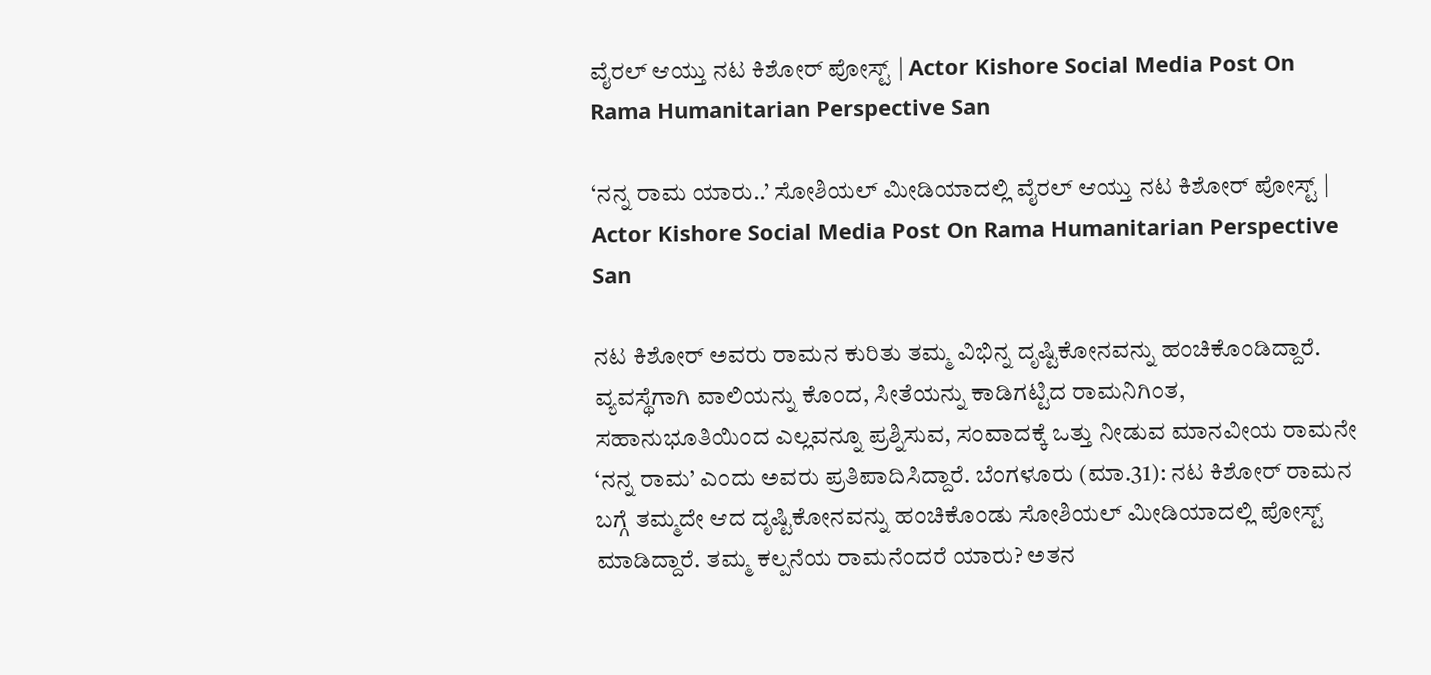ವೈರಲ್‌ ಆಯ್ತು ನಟ ಕಿಶೋರ್‌ ಪೋಸ್ಟ್‌ | Actor Kishore Social Media Post On Rama Humanitarian Perspective San

‘ನನ್ನ ರಾಮ ಯಾರು..’ ಸೋಶಿಯಲ್‌ ಮೀಡಿಯಾದಲ್ಲಿ ವೈರಲ್‌ ಆಯ್ತು ನಟ ಕಿಶೋರ್‌ ಪೋಸ್ಟ್‌ | Actor Kishore Social Media Post On Rama Humanitarian Perspective San

ನಟ ಕಿಶೋರ್ ಅವರು ರಾಮನ ಕುರಿತು ತಮ್ಮ ವಿಭಿನ್ನ ದೃಷ್ಟಿಕೋನವನ್ನು ಹಂಚಿಕೊಂಡಿದ್ದಾರೆ. ವ್ಯವಸ್ಥೆಗಾಗಿ ವಾಲಿಯನ್ನು ಕೊಂದ, ಸೀತೆಯನ್ನು ಕಾಡಿಗಟ್ಟಿದ ರಾಮನಿಗಿಂತ, ಸಹಾನುಭೂತಿಯಿಂದ ಎಲ್ಲವನ್ನೂ ಪ್ರಶ್ನಿಸುವ, ಸಂವಾದಕ್ಕೆ ಒತ್ತು ನೀಡುವ ಮಾನವೀಯ ರಾಮನೇ ‘ನನ್ನ ರಾಮ’ ಎಂದು ಅವರು ಪ್ರತಿಪಾದಿಸಿದ್ದಾರೆ. ಬೆಂಗಳೂರು (ಮಾ.31): ನಟ ಕಿಶೋರ್‌ ರಾಮನ ಬಗ್ಗೆ ತಮ್ಮದೇ ಆದ ದೃಷ್ಟಿಕೋನವನ್ನು ಹಂಚಿಕೊಂಡು ಸೋಶಿಯಲ್‌ ಮೀಡಿಯಾದಲ್ಲಿ ಪೋಸ್ಟ್‌ ಮಾಡಿದ್ದಾರೆ. ತಮ್ಮ ಕಲ್ಪನೆಯ ರಾಮನೆಂದರೆ ಯಾರು? ಅತನ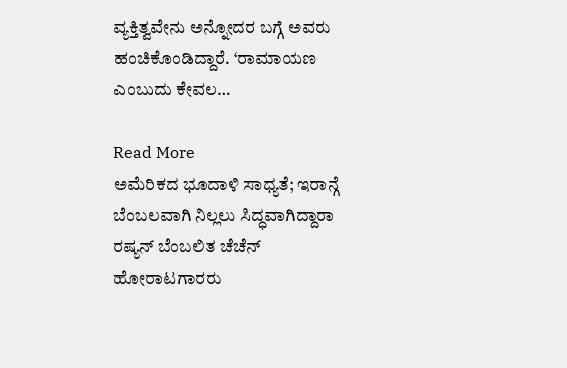ವ್ಯಕ್ತಿತ್ವವೇನು ಅನ್ನೋದರ ಬಗ್ಗೆ ಅವರು ಹಂಚಿಕೊಂಡಿದ್ದಾರೆ. ‘ರಾಮಾಯಣ ಎಂಬುದು ಕೇವಲ…

Read More
ಅಮೆರಿಕದ ಭೂದಾಳಿ ಸಾಧ್ಯತೆ; ಇರಾನ್ಗೆ ಬೆಂಬಲವಾಗಿ ನಿಲ್ಲಲು ಸಿದ್ಧವಾಗಿದ್ದಾರಾ ರಷ್ಯನ್ ಬೆಂಬಲಿತ ಚೆಚೆನ್ ಹೋರಾಟಗಾರರು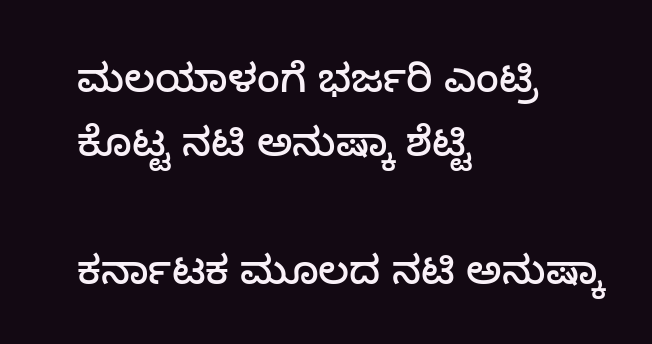ಮಲಯಾಳಂಗೆ ಭರ್ಜರಿ ಎಂಟ್ರಿ ಕೊಟ್ಟ ನಟಿ ಅನುಷ್ಕಾ ಶೆಟ್ಟಿ

ಕರ್ನಾಟಕ ಮೂಲದ ನಟಿ ಅನುಷ್ಕಾ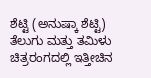ಶೆಟ್ಟಿ (ಅನುಷ್ಕಾ ಶೆಟ್ಟಿ) ತೆಲುಗು ಮತ್ತು ತಮಿಳು ಚಿತ್ರರಂಗದಲ್ಲಿ ಇತ್ತೀಚಿನ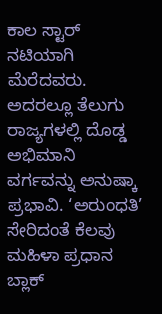ಕಾಲ ಸ್ಟಾರ್ ನಟಿಯಾಗಿ ಮೆರೆದವರು. ಅದರಲ್ಲೂ ತೆಲುಗು ರಾಜ್ಯಗಳಲ್ಲಿ ದೊಡ್ಡ ಅಭಿಮಾನಿ ವರ್ಗವನ್ನು ಅನುಷ್ಕಾ ಪ್ರಭಾವಿ. ‘ಅರುಂಧತಿ’ ಸೇರಿದಂತೆ ಕೆಲವು ಮಹಿಳಾ ಪ್ರಧಾನ ಬ್ಲಾಕ್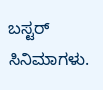ಬಸ್ಟರ್ ಸಿನಿಮಾಗಳು.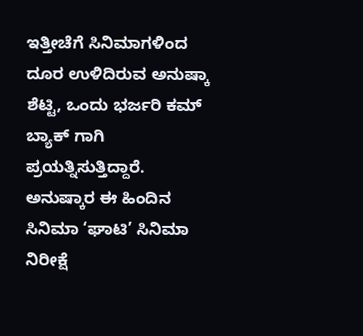ಇತ್ತೀಚೆಗೆ ಸಿನಿಮಾಗಳಿಂದ ದೂರ ಉಳಿದಿರುವ ಅನುಷ್ಕಾ ಶೆಟ್ಟಿ, ಒಂದು ಭರ್ಜರಿ ಕಮ್ ಬ್ಯಾಕ್ ಗಾಗಿ ಪ್ರಯತ್ನಿಸುತ್ತಿದ್ದಾರೆ. ಅನುಷ್ಕಾರ ಈ ಹಿಂದಿನ ಸಿನಿಮಾ ‘ಘಾಟಿ’ ಸಿನಿಮಾ ನಿರೀಕ್ಷೆ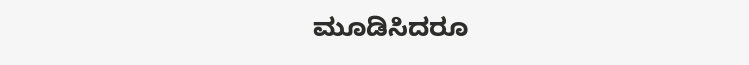ಮೂಡಿಸಿದರೂ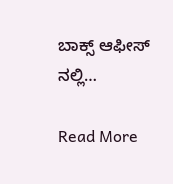ಬಾಕ್ಸ್ ಆಫೀಸ್ ನಲ್ಲಿ…

Read More